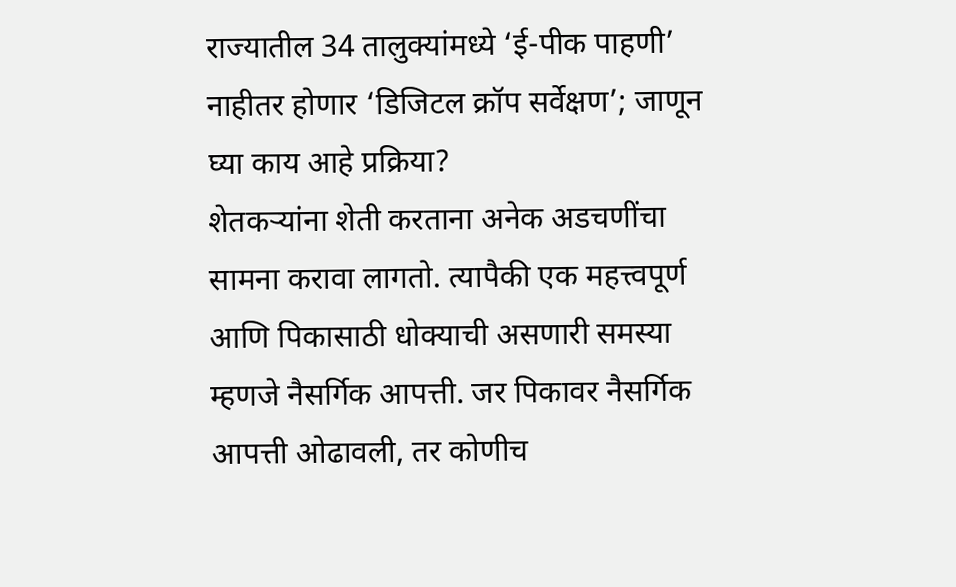राज्यातील 34 तालुक्यांमध्ये ‘ई-पीक पाहणी’ नाहीतर होणार ‘डिजिटल क्रॉप सर्वेक्षण’; जाणून घ्या काय आहे प्रक्रिया?
शेतकऱ्यांना शेती करताना अनेक अडचणींचा सामना करावा लागतो. त्यापैकी एक महत्त्वपूर्ण आणि पिकासाठी धोक्याची असणारी समस्या म्हणजे नैसर्गिक आपत्ती. जर पिकावर नैसर्गिक आपत्ती ओढावली, तर कोणीच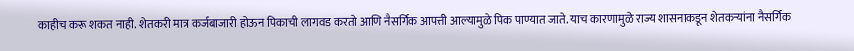काहीच करू शकत नाही. शेतकरी मात्र कर्जबाजारी होऊन पिकाची लागवड करतो आणि नैसर्गिक आपत्ती आल्यामुळे पिक पाण्यात जाते. याच कारणामुळे राज्य शासनाकडून शेतकऱ्यांना नैसर्गिक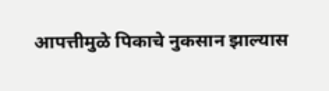आपत्तीमुळे पिकाचे नुकसान झाल्यास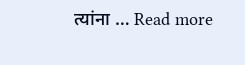त्यांना … Read more